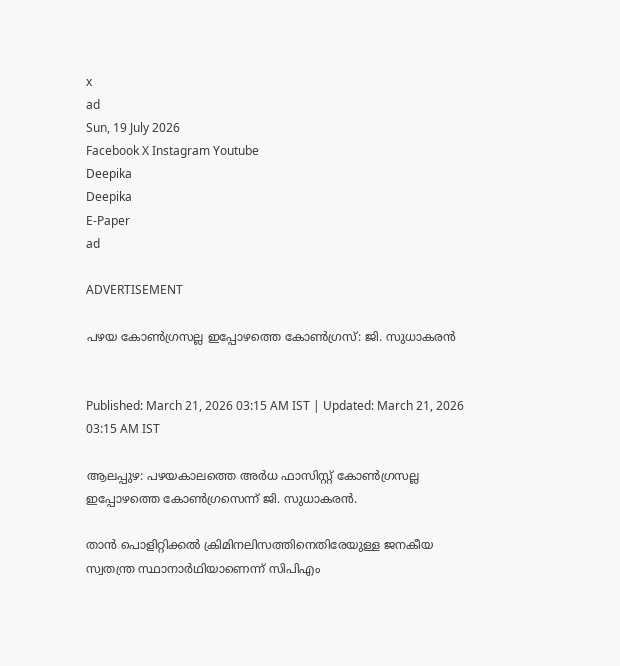x
ad
Sun, 19 July 2026
Facebook X Instagram Youtube
Deepika
Deepika
E-Paper
ad

ADVERTISEMENT

പഴയ കോൺഗ്രസല്ല ഇപ്പോഴത്തെ കോൺഗ്രസ്: ജി. സുധാകരൻ


Published: March 21, 2026 03:15 AM IST | Updated: March 21, 2026 03:15 AM IST

ആലപ്പുഴ: പഴയകാലത്തെ അർധ ഫാസിസ്റ്റ് കോൺഗ്രസല്ല ഇപ്പോഴത്തെ കോൺഗ്രസെന്ന് ജി. സുധാകരൻ.

താൻ പൊളിറ്റിക്കൽ ക്രിമിനലിസത്തിനെതിരേയുള്ള ജനകീയ സ്വതന്ത്ര സ്ഥാനാർഥിയാണെന്ന് സിപിഎം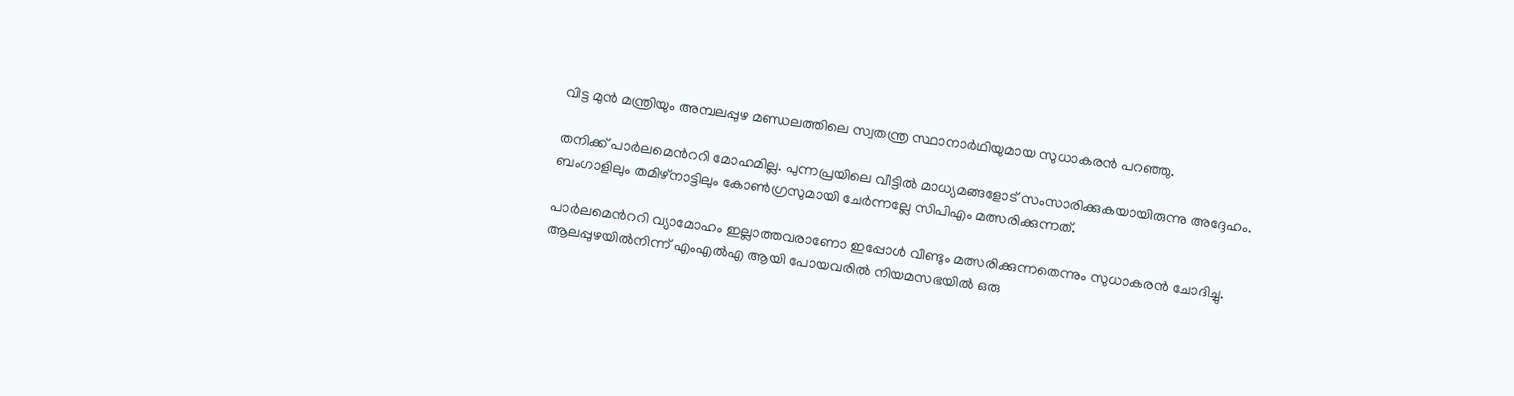വിട്ട മുൻ മന്ത്രിയും അമ്പലപ്പുഴ മണ്ഡലത്തിലെ സ്വതന്ത്ര സ്ഥാനാർഥിയുമായ സുധാകരൻ പറഞ്ഞു.

തനിക്ക് പാർലമെന്‍ററി മോഹമില്ല. പുന്നപ്രയിലെ വീട്ടിൽ മാധ്യമങ്ങളോട് സംസാരിക്കുകയായിരുന്നു അദ്ദേഹം. ബംഗാളിലും തമിഴ്നാട്ടിലും കോൺഗ്രസുമായി ചേർന്നല്ലേ സിപിഎം മത്സരിക്കുന്നത്.

പാർലമെന്‍ററി വ്യാമോഹം ഇല്ലാത്തവരാണോ ഇപ്പോൾ വീണ്ടും മത്സരിക്കുന്നതെന്നും സുധാകരൻ ചോദിച്ചു. ആലപ്പുഴയിൽനിന്ന് എംഎൽഎ ആയി പോയവരിൽ നിയമസഭയിൽ ഒരു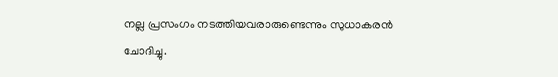നല്ല പ്രസംഗം നടത്തിയവരാരുണ്ടെന്നും സുധാകരൻ ചോദിച്ചു.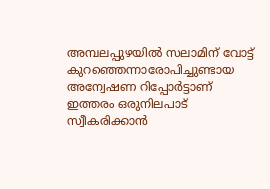അമ്പലപ്പുഴയിൽ സലാമിന് വോട്ട് കുറഞ്ഞെന്നാരോപിച്ചുണ്ടായ അന്വേഷണ റിപ്പോർട്ടാണ് ഇത്തരം ഒരുനിലപാട് സ്വീകരിക്കാൻ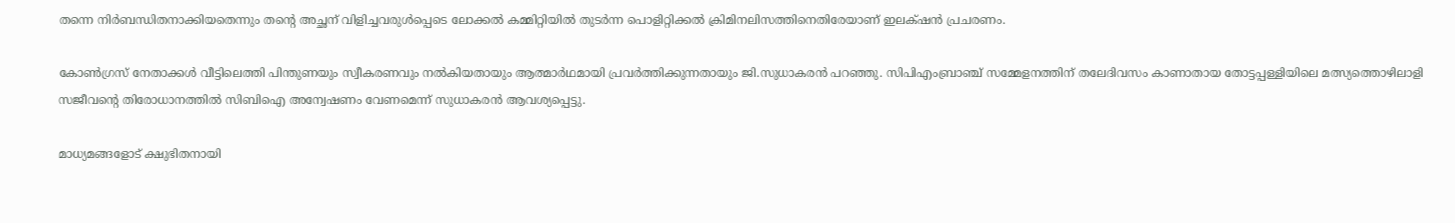തന്നെ നിർബന്ധിതനാക്കിയതെന്നും തന്‍റെ അച്ഛന് വിളിച്ചവരുൾപ്പെടെ ലോക്കൽ കമ്മിറ്റിയിൽ തുടർന്ന പൊളിറ്റിക്കൽ ക്രിമിനലിസത്തിനെതിരേയാണ് ഇലക്‌ഷൻ പ്രചരണം.

കോൺഗ്രസ് നേതാക്കൾ വീട്ടിലെത്തി പിന്തുണയും സ്വീകരണവും നൽകിയതായും ആത്മാർഥമായി പ്രവർത്തിക്കുന്നതായും ജി.സുധാകരൻ പറഞ്ഞു. സിപിഎംബ്രാഞ്ച് സമ്മേളനത്തിന് തലേദിവസം കാണാതായ തോട്ടപ്പള്ളിയിലെ മത്സ്യത്തൊഴിലാളി സജീവന്‍റെ തിരോധാനത്തിൽ സിബിഐ അന്വേഷണം വേണമെന്ന് സുധാകരൻ ആവശ്യപ്പെട്ടു.

മാധ്യമങ്ങളോട് ക്ഷുഭിതനായി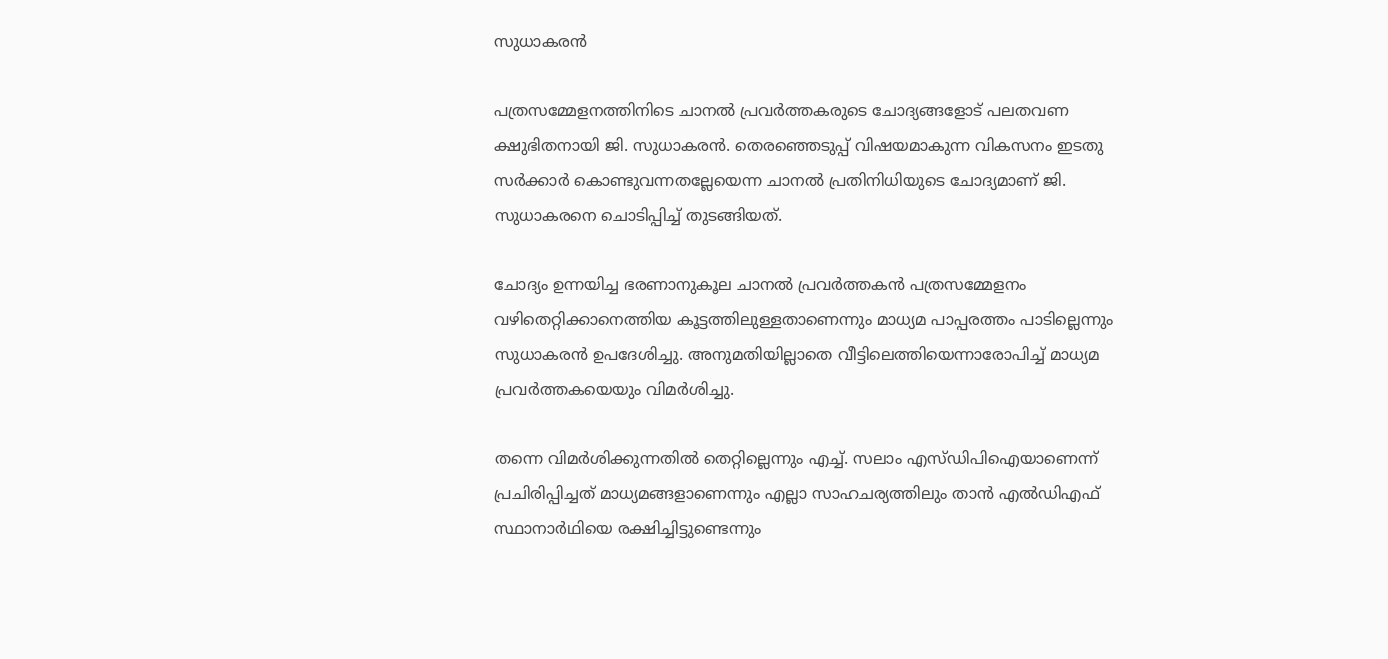സുധാകരൻ

പത്രസമ്മേളനത്തിനിടെ ചാനൽ പ്രവർത്തകരുടെ ചോദ്യങ്ങളോട് പലതവണ ക്ഷുഭിതനായി ജി. സുധാകരൻ. തെരഞ്ഞെടുപ്പ് വിഷയമാകുന്ന വികസനം ഇടതു സർക്കാർ കൊണ്ടുവന്നതല്ലേയെന്ന ചാനൽ പ്രതിനിധിയുടെ ചോദ്യമാണ് ജി. സുധാകരനെ ചൊടിപ്പിച്ച് തുടങ്ങിയത്.

ചോദ്യം ഉന്നയിച്ച ഭരണാനുകൂല ചാനൽ പ്രവർത്തകൻ പത്രസമ്മേളനം വഴിതെറ്റിക്കാനെത്തിയ കൂട്ടത്തിലുള്ളതാണെന്നും മാധ്യമ പാപ്പരത്തം പാടില്ലെന്നും സുധാകരൻ ഉപദേശിച്ചു. അനുമതിയില്ലാതെ വീട്ടിലെത്തിയെന്നാരോപിച്ച് മാധ്യമ പ്രവർത്തകയെയും വിമർശിച്ചു.

തന്നെ വിമർശിക്കുന്നതിൽ തെറ്റില്ലെന്നും എച്ച്. സലാം എസ്ഡിപിഐയാണെന്ന് പ്രചിരിപ്പിച്ചത് മാധ്യമങ്ങളാണെന്നും എല്ലാ സാഹചര്യത്തിലും താൻ എൽഡിഎഫ് സ്ഥാനാർഥിയെ രക്ഷിച്ചിട്ടുണ്ടെന്നും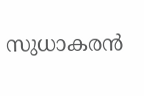സുധാകരൻ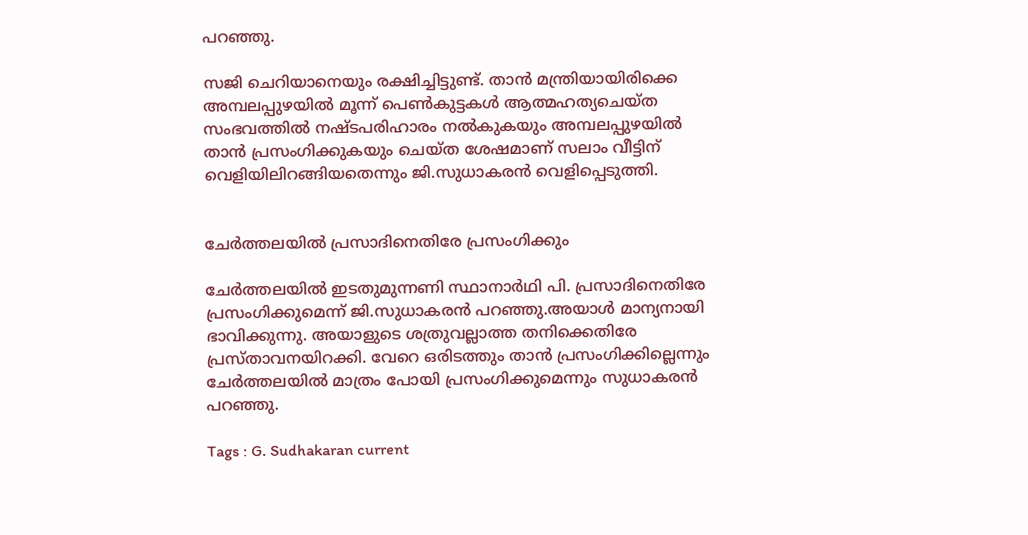പറഞ്ഞു.

സജി ചെറിയാനെയും രക്ഷിച്ചിട്ടുണ്ട്. താൻ മന്ത്രിയായിരിക്കെ അമ്പലപ്പുഴയിൽ മൂന്ന് പെൺകുട്ടകൾ ആത്മഹത്യചെയ്ത സംഭവത്തിൽ നഷ്ടപരിഹാരം നൽകുകയും അമ്പലപ്പുഴയിൽ താൻ പ്രസംഗിക്കുകയും ചെയ്ത ശേഷമാണ് സലാം വീട്ടിന് വെളിയിലിറങ്ങിയതെന്നും ജി.സുധാകരൻ വെളിപ്പെടുത്തി.


ചേർത്തലയിൽ പ്രസാദിനെതിരേ പ്രസംഗിക്കും

ചേർത്തലയിൽ ഇടതുമുന്നണി സ്ഥാനാർഥി പി. പ്രസാദിനെതിരേ പ്രസംഗിക്കുമെന്ന് ജി.സുധാകരൻ പറഞ്ഞു.അയാൾ മാന്യനായി ഭാവിക്കുന്നു. അയാളുടെ ശത്രുവല്ലാത്ത തനിക്കെതിരേ പ്രസ്താവനയിറക്കി. വേറെ ഒരിടത്തും താൻ പ്രസംഗിക്കില്ലെന്നും ചേർത്തലയിൽ മാത്രം പോയി പ്രസംഗിക്കുമെന്നും സുധാകരൻ പറഞ്ഞു.

Tags : G. Sudhakaran current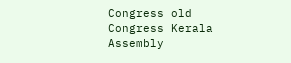Congress old Congress Kerala Assembly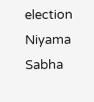election Niyama Sabha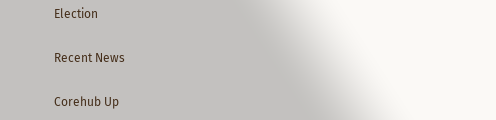Election

Recent News

Corehub Up